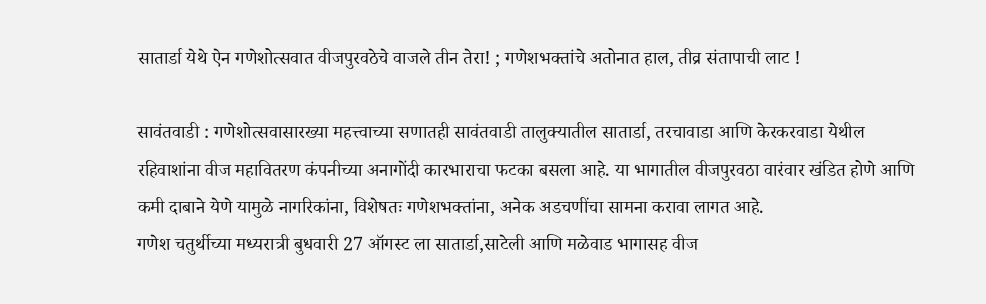सातार्डा येथे ऐन गणेशोत्सवात वीजपुरवठेचे वाजले तीन तेरा! ; गणेशभक्तांचे अतोनात हाल, तीव्र संतापाची लाट !

सावंतवाडी : गणेशोत्सवासारख्या महत्त्वाच्या सणातही सावंतवाडी तालुक्यातील सातार्डा, तरचावाडा आणि केरकरवाडा येथील रहिवाशांना वीज महावितरण कंपनीच्या अनागोंदी कारभाराचा फटका बसला आहे. या भागातील वीजपुरवठा वारंवार खंडित होणे आणि कमी दाबाने येणे यामुळे नागरिकांना, विशेषतः गणेशभक्तांना, अनेक अडचणींचा सामना करावा लागत आहे.
गणेश चतुर्थीच्या मध्यरात्री बुधवारी 27 ऑगस्ट ला सातार्डा,साटेली आणि मळेवाड भागासह वीज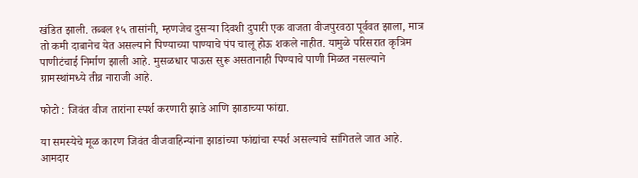खंडित झाली. तब्बल १५ तासांनी, म्हणजेच दुसऱ्या दिवशी दुपारी एक वाजता वीजपुरवठा पूर्ववत झाला, मात्र तो कमी दाबानेच येत असल्याने पिण्याच्या पाण्याचे पंप चालू होऊ शकले नाहीत. यामुळे परिसरात कृत्रिम पाणीटंचाई निर्माण झाली आहे. मुसळधार पाऊस सुरू असतानाही पिण्याचे पाणी मिळत नसल्याने ग्रामस्थांमध्ये तीव्र नाराजी आहे.

फोटो : जिवंत वीज तारांना स्पर्श करणारी झाडे आणि झाडाच्या फांद्या.

या समस्येचे मूळ कारण जिवंत वीजवाहिन्यांना झाडांच्या फांद्यांचा स्पर्श असल्याचे सांगितले जात आहे. आमदार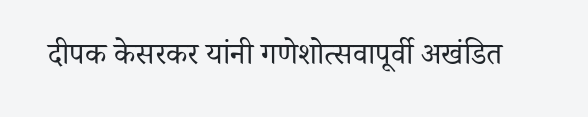दीपक केसरकर यांनी गणेशोत्सवापूर्वी अखंडित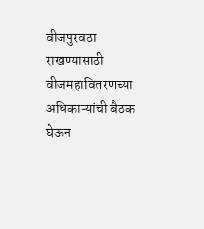वीजपुरवठा राखण्यासाठी वीजमहावितरणच्या अधिकाऱ्यांची बैठक घेऊन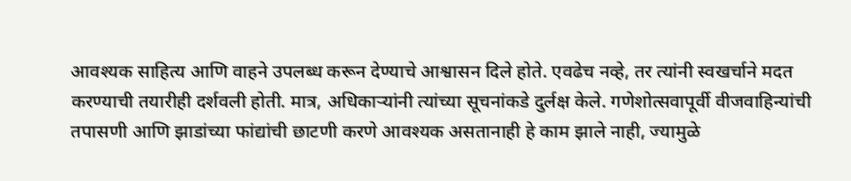आवश्यक साहित्य आणि वाहने उपलब्ध करून देण्याचे आश्वासन दिले होते. एवढेच नव्हे, तर त्यांनी स्वखर्चाने मदत करण्याची तयारीही दर्शवली होती. मात्र, अधिकाऱ्यांनी त्यांच्या सूचनांकडे दुर्लक्ष केले. गणेशोत्सवापूर्वी वीजवाहिन्यांची तपासणी आणि झाडांच्या फांद्यांची छाटणी करणे आवश्यक असतानाही हे काम झाले नाही, ज्यामुळे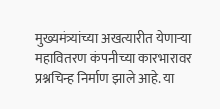मुख्यमंत्र्यांच्या अखत्यारीत येणाऱ्या महावितरण कंपनीच्या कारभारावर प्रश्नचिन्ह निर्माण झाले आहे. या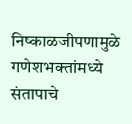निष्काळजीपणामुळे गणेशभक्तांमध्ये संतापाचे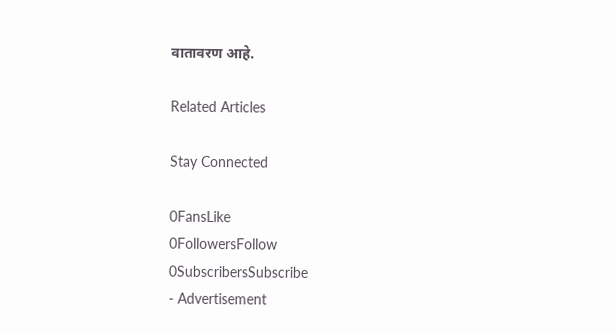वातावरण आहे.

Related Articles

Stay Connected

0FansLike
0FollowersFollow
0SubscribersSubscribe
- Advertisement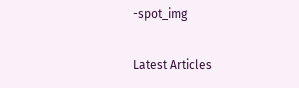-spot_img

Latest Articles